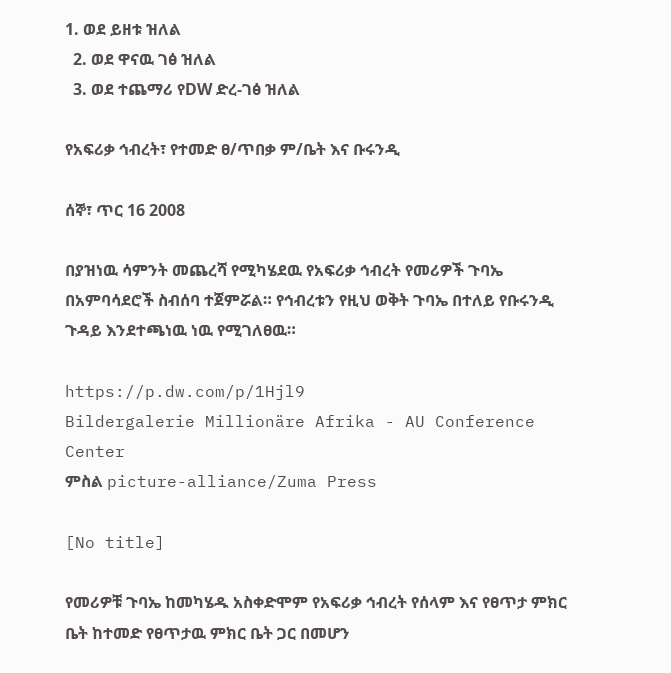1. ወደ ይዘቱ ዝለል
  2. ወደ ዋናዉ ገፅ ዝለል
  3. ወደ ተጨማሪ የDW ድረ-ገፅ ዝለል

የአፍሪቃ ኅብረት፣ የተመድ ፀ/ጥበቃ ም/ቤት እና ቡሩንዲ

ሰኞ፣ ጥር 16 2008

በያዝነዉ ሳምንት መጨረሻ የሚካሄደዉ የአፍሪቃ ኅብረት የመሪዎች ጉባኤ በአምባሳደሮች ስብሰባ ተጀምሯል። የኅብረቱን የዚህ ወቅት ጉባኤ በተለይ የቡሩንዲ ጉዳይ እንደተጫነዉ ነዉ የሚገለፀዉ።

https://p.dw.com/p/1Hjl9
Bildergalerie Millionäre Afrika - AU Conference Center
ምስል picture-alliance/Zuma Press

[No title]

የመሪዎቹ ጉባኤ ከመካሄዱ አስቀድሞም የአፍሪቃ ኅብረት የሰላም እና የፀጥታ ምክር ቤት ከተመድ የፀጥታዉ ምክር ቤት ጋር በመሆን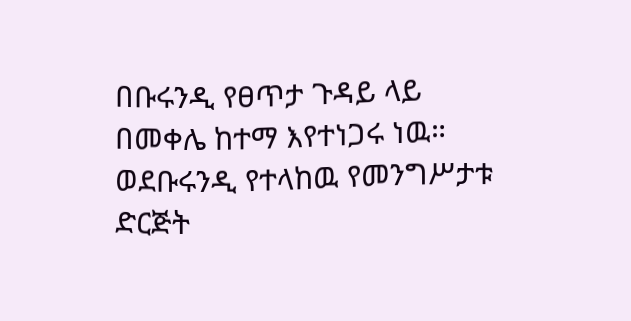በቡሩንዲ የፀጥታ ጉዳይ ላይ በመቀሌ ከተማ እየተነጋሩ ነዉ። ወደቡሩንዲ የተላከዉ የመንግሥታቱ ድርጅት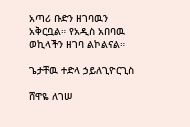አጣሪ ቡድን ዘገባዉን አቅርቧል። የአዲስ አበባዉ ወኪላችን ዘገባ ልኮልናል።

ጌታቸዉ ተድላ ኃይለጊዮርጊስ

ሸዋዬ ለገሠ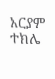አርያም ተክሌ